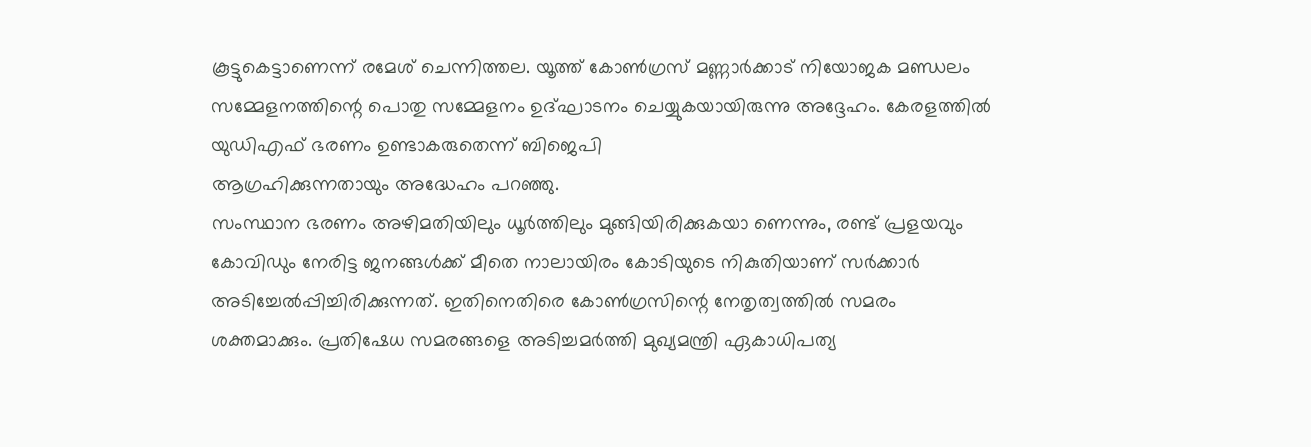കൂട്ടുകെട്ടാണെന്ന് രമേശ് ചെന്നിത്തല. യൂത്ത് കോൺഗ്രസ് മണ്ണാർക്കാട് നിയോജക മണ്ഡലം സമ്മേളനത്തിന്റെ പൊതു സമ്മേളനം ഉദ്ഘാടനം ചെയ്യുകയായിരുന്നു അദ്ദേഹം. കേരളത്തിൽ യുഡിഎഫ് ഭരണം ഉണ്ടാകരുതെന്ന് ബിജെപി
ആഗ്രഹിക്കുന്നതായും അദ്ധേഹം പറഞ്ഞു.
സംസ്ഥാന ഭരണം അഴിമതിയിലും ധൂർത്തിലും മുങ്ങിയിരിക്കുകയാ ണെന്നും, രണ്ട് പ്രളയവും കോവിഡും നേരിട്ട ജനങ്ങൾക്ക് മീതെ നാലായിരം കോടിയുടെ നികുതിയാണ് സർക്കാർ
അടിച്ചേൽപ്പിച്ചിരിക്കുന്നത്. ഇതിനെതിരെ കോൺഗ്രസിന്റെ നേതൃത്വത്തിൽ സമരം ശക്തമാക്കും. പ്രതിഷേധ സമരങ്ങളെ അടിച്ചമർത്തി മുഖ്യമന്ത്രി ഏകാധിപത്യ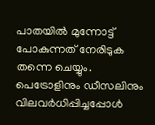പാതയിൽ മുന്നോട്ട് പോകുന്നത് നേരിടുക തന്നെ ചെയ്യും. പെട്രോളിനും ഡീസലിനും വിലവർധിപ്പിച്ചപ്പോൾ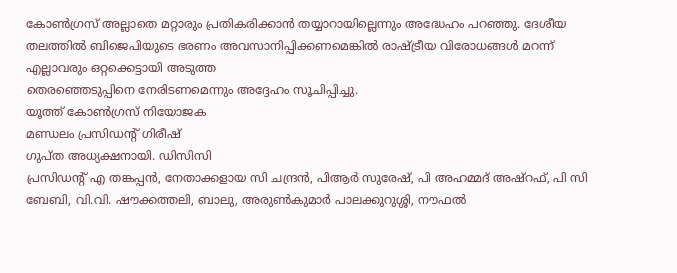കോൺഗ്രസ് അല്ലാതെ മറ്റാരും പ്രതികരിക്കാൻ തയ്യാറായില്ലെന്നും അദ്ധേഹം പറഞ്ഞു. ദേശീയ തലത്തിൽ ബിജെപിയുടെ ഭരണം അവസാനിപ്പിക്കണമെങ്കിൽ രാഷ്ട്രീയ വിരോധങ്ങൾ മറന്ന് എല്ലാവരും ഒറ്റക്കെട്ടായി അടുത്ത
തെരഞ്ഞെടുപ്പിനെ നേരിടണമെന്നും അദ്ദേഹം സൂചിപ്പിച്ചു.
യൂത്ത് കോൺഗ്രസ് നിയോജക
മണ്ഡലം പ്രസിഡന്റ് ഗിരീഷ്
ഗുപ്ത അധ്യക്ഷനായി. ഡിസിസി
പ്രസിഡന്റ് എ തങ്കപ്പൻ, നേതാക്കളായ സി ചന്ദ്രൻ, പിആർ സുരേഷ്, പി അഹമ്മദ് അഷ്റഫ്, പി സി ബേബി, വി.വി. ഷൗക്കത്തലി, ബാലു, അരുൺകുമാർ പാലക്കുറുശ്ശി, നൗഫൽ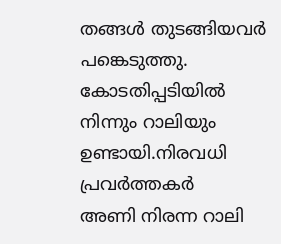തങ്ങൾ തുടങ്ങിയവർ പങ്കെടുത്തു.
കോടതിപ്പടിയിൽ നിന്നും റാലിയും
ഉണ്ടായി.നിരവധി പ്രവർത്തകർ
അണി നിരന്ന റാലി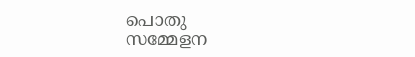പൊതു
സമ്മേളന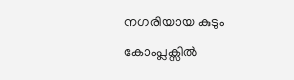നഗരിയായ കുടും
കോംപ്ലക്സിൽ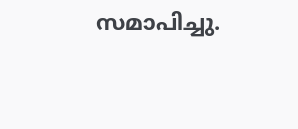സമാപിച്ചു.